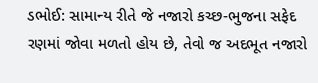ડભોઈ: સામાન્ય રીતે જે નજારો કચ્છ-ભુજના સફેદ રણમાં જોવા મળતો હોય છે, તેવો જ અદભૂત નજારો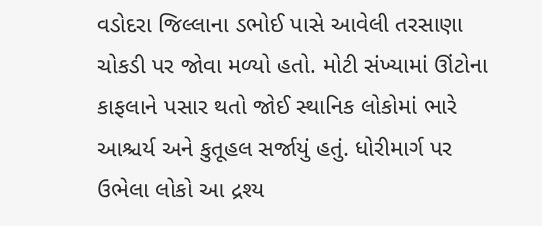વડોદરા જિલ્લાના ડભોઈ પાસે આવેલી તરસાણા ચોકડી પર જોવા મળ્યો હતો. મોટી સંખ્યામાં ઊંટોના કાફલાને પસાર થતો જોઈ સ્થાનિક લોકોમાં ભારે આશ્ચર્ય અને કુતૂહલ સર્જાયું હતું. ધોરીમાર્ગ પર ઉભેલા લોકો આ દ્રશ્ય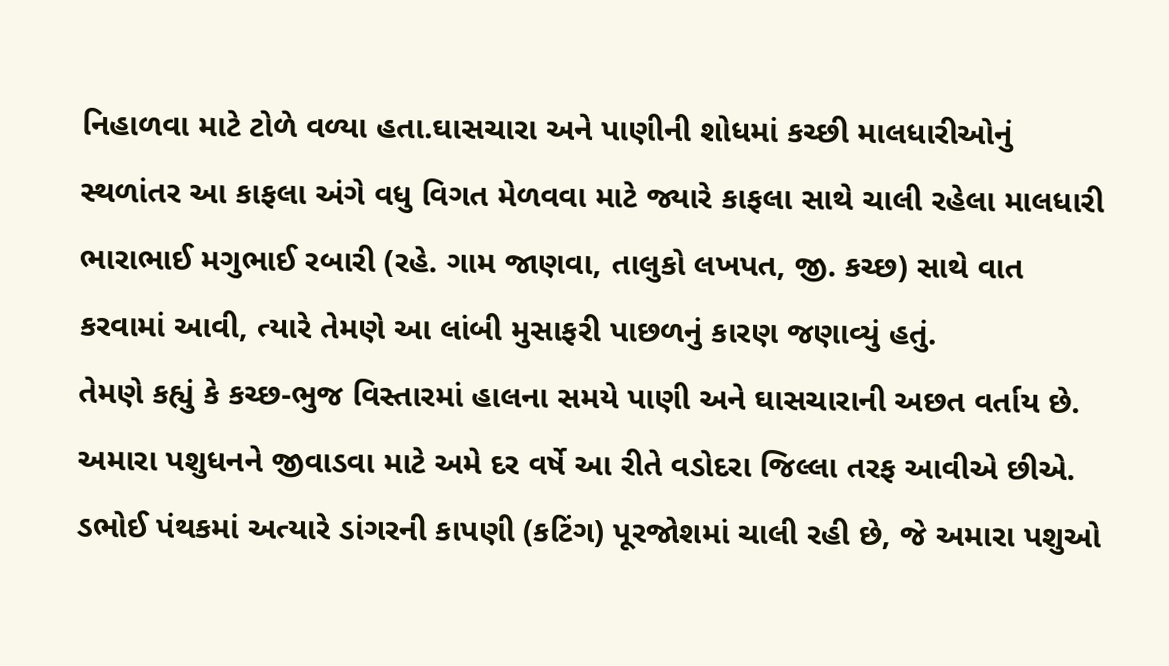નિહાળવા માટે ટોળે વળ્યા હતા.ઘાસચારા અને પાણીની શોધમાં કચ્છી માલધારીઓનું સ્થળાંતર આ કાફલા અંગે વધુ વિગત મેળવવા માટે જ્યારે કાફલા સાથે ચાલી રહેલા માલધારી ભારાભાઈ મગુભાઈ રબારી (રહે. ગામ જાણવા, તાલુકો લખપત, જી. કચ્છ) સાથે વાત કરવામાં આવી, ત્યારે તેમણે આ લાંબી મુસાફરી પાછળનું કારણ જણાવ્યું હતું.
તેમણે કહ્યું કે કચ્છ-ભુજ વિસ્તારમાં હાલના સમયે પાણી અને ઘાસચારાની અછત વર્તાય છે. અમારા પશુધનને જીવાડવા માટે અમે દર વર્ષે આ રીતે વડોદરા જિલ્લા તરફ આવીએ છીએ. ડભોઈ પંથકમાં અત્યારે ડાંગરની કાપણી (કટિંગ) પૂરજોશમાં ચાલી રહી છે, જે અમારા પશુઓ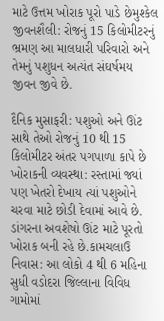માટે ઉત્તમ ખોરાક પૂરો પાડે છેમુશ્કેલ જીવનશૈલી: રોજનું 15 કિલોમીટરનું ભ્રમણ આ માલધારી પરિવારો અને તેમનું પશુધન અત્યંત સંઘર્ષમય જીવન જીવે છે.

દૈનિક મુસાફરી: પશુઓ અને ઊંટ સાથે તેઓ રોજનું 10 થી 15 કિલોમીટર અંતર પગપાળા કાપે છે ખોરાકની વ્યવસ્થા: રસ્તામાં જ્યાં પણ ખેતરો દેખાય ત્યાં પશુઓને ચરવા માટે છોડી દેવામાં આવે છે. ડાંગરના અવશેષો ઊંટ માટે પૂરતો ખોરાક બની રહે છે.કામચલાઉ નિવાસ: આ લોકો 4 થી 6 મહિના સુધી વડોદરા જિલ્લાના વિવિધ ગામોમાં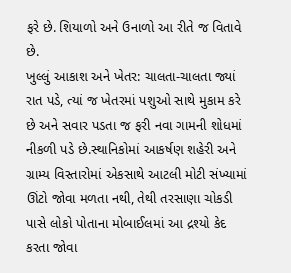ફરે છે. શિયાળો અને ઉનાળો આ રીતે જ વિતાવે છે.
ખુલ્લું આકાશ અને ખેતર: ચાલતા-ચાલતા જ્યાં રાત પડે, ત્યાં જ ખેતરમાં પશુઓ સાથે મુકામ કરે છે અને સવાર પડતા જ ફરી નવા ગામની શોધમાં નીકળી પડે છે.સ્થાનિકોમાં આકર્ષણ શહેરી અને ગ્રામ્ય વિસ્તારોમાં એકસાથે આટલી મોટી સંખ્યામાં ઊંટો જોવા મળતા નથી, તેથી તરસાણા ચોકડી પાસે લોકો પોતાના મોબાઈલમાં આ દ્રશ્યો કેદ કરતા જોવા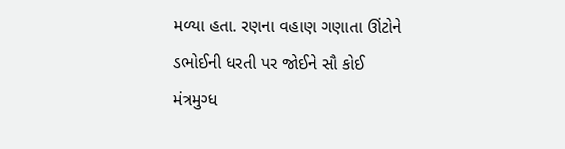મળ્યા હતા. રણના વહાણ ગણાતા ઊંટોને ડભોઈની ધરતી પર જોઈને સૌ કોઈ મંત્રમુગ્ધ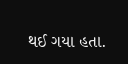થઈ ગયા હતા.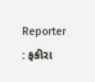Reporter : ફકીરા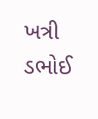ખત્રી ડભોઈ